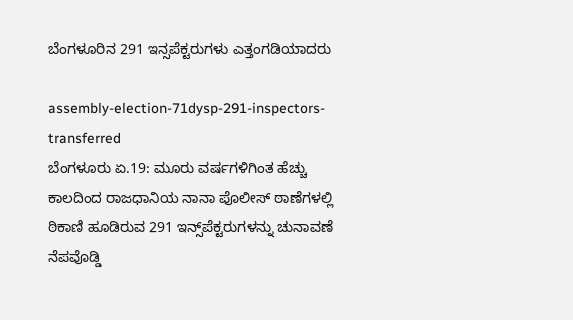ಬೆಂಗಳೂರಿನ 291 ಇನ್ಸಪೆಕ್ಟರುಗಳು ಎತ್ತಂಗಡಿಯಾದರು

assembly-election-71dysp-291-inspectors-transferred
ಬೆಂಗಳೂರು ಏ.19: ಮೂರು ವರ್ಷಗಳಿಗಿಂತ ಹೆಚ್ಚು ಕಾಲದಿಂದ ರಾಜಧಾನಿಯ ನಾನಾ ಪೊಲೀಸ್ ಠಾಣೆಗಳಲ್ಲಿ ಠಿಕಾಣಿ ಹೂಡಿರುವ 291 ಇನ್ಸ್‌ಪೆಕ್ಟರುಗಳನ್ನು ಚುನಾವಣೆ ನೆಪವೊಡ್ಡಿ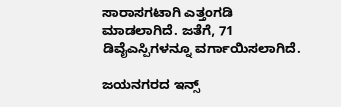ಸಾರಾಸಗಟಾಗಿ ಎತ್ತಂಗಡಿ ಮಾಡಲಾಗಿದೆ. ಜತೆಗೆ, 71 ಡಿವೈಎಸ್ಪಿಗಳನ್ನೂ ವರ್ಗಾಯಿಸಲಾಗಿದೆ.

ಜಯನಗರದ ಇನ್ಸ್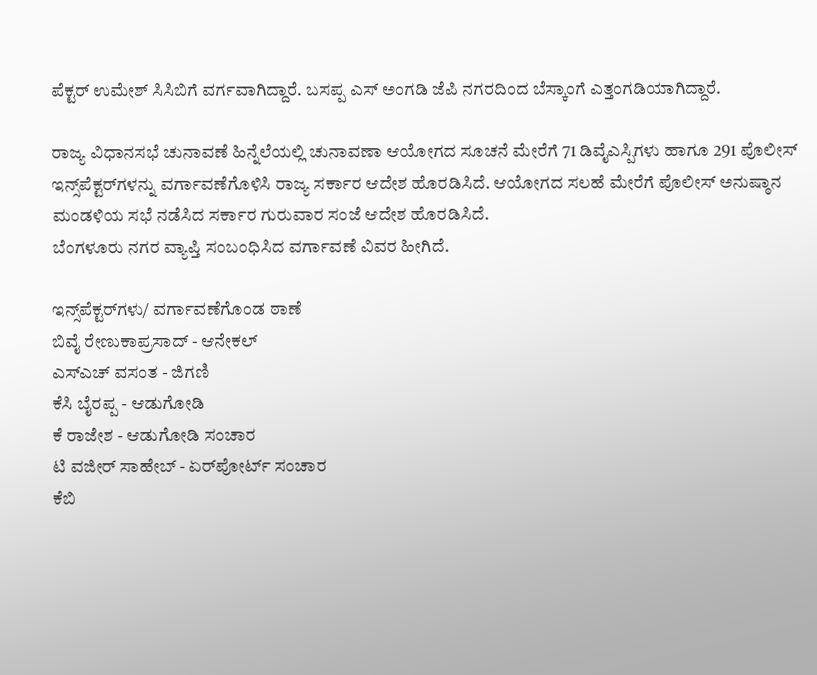ಪೆಕ್ಟರ್ ಉಮೇಶ್ ಸಿಸಿಬಿಗೆ ವರ್ಗವಾಗಿದ್ದಾರೆ. ಬಸಪ್ಪ ಎಸ್ ಅಂಗಡಿ ಜೆಪಿ ನಗರದಿಂದ ಬೆಸ್ಕಾಂಗೆ ಎತ್ತಂಗಡಿಯಾಗಿದ್ದಾರೆ.

ರಾಜ್ಯ ವಿಧಾನಸಭೆ ಚುನಾವಣೆ ಹಿನ್ನೆಲೆಯಲ್ಲಿ ಚುನಾವಣಾ ಆಯೋಗದ ಸೂಚನೆ ಮೇರೆಗೆ 71 ಡಿವೈಎಸ್ಪಿಗಳು ಹಾಗೂ 291 ಪೊಲೀಸ್ ಇನ್ಸ್‌ಪೆಕ್ಟರ್‌ಗಳನ್ನು ವರ್ಗಾವಣೆಗೊಳಿಸಿ ರಾಜ್ಯ ಸರ್ಕಾರ ಆದೇಶ ಹೊರಡಿಸಿದೆ. ಆಯೋಗದ ಸಲಹೆ ಮೇರೆಗೆ ಪೊಲೀಸ್ ಅನುಷ್ಠಾನ ಮಂಡಳಿಯ ಸಭೆ ನಡೆಸಿದ ಸರ್ಕಾರ ಗುರುವಾರ ಸಂಜೆ ಆದೇಶ ಹೊರಡಿಸಿದೆ.
ಬೆಂಗಳೂರು ನಗರ ವ್ಯಾಪ್ತಿ ಸಂಬಂಧಿಸಿದ ವರ್ಗಾವಣೆ ವಿವರ ಹೀಗಿದೆ.

ಇನ್ಸ್‌ಪೆಕ್ಟರ್‌ಗಳು/ ವರ್ಗಾವಣೆಗೊಂಡ ಠಾಣೆ
ಬಿವೈ ರೇಣುಕಾಪ್ರಸಾದ್ - ಆನೇಕಲ್
ಎಸ್ಎಚ್ ವಸಂತ - ಜಿಗಣಿ
ಕೆಸಿ ಬೈರಪ್ಪ - ಆಡುಗೋಡಿ
ಕೆ ರಾಜೇಶ - ಆಡುಗೋಡಿ ಸಂಚಾರ
ಟಿ ವಜೀರ್ ಸಾಹೇಬ್ - ಏರ್‌ಪೋರ್ಟ್ ಸಂಚಾರ
ಕೆಬಿ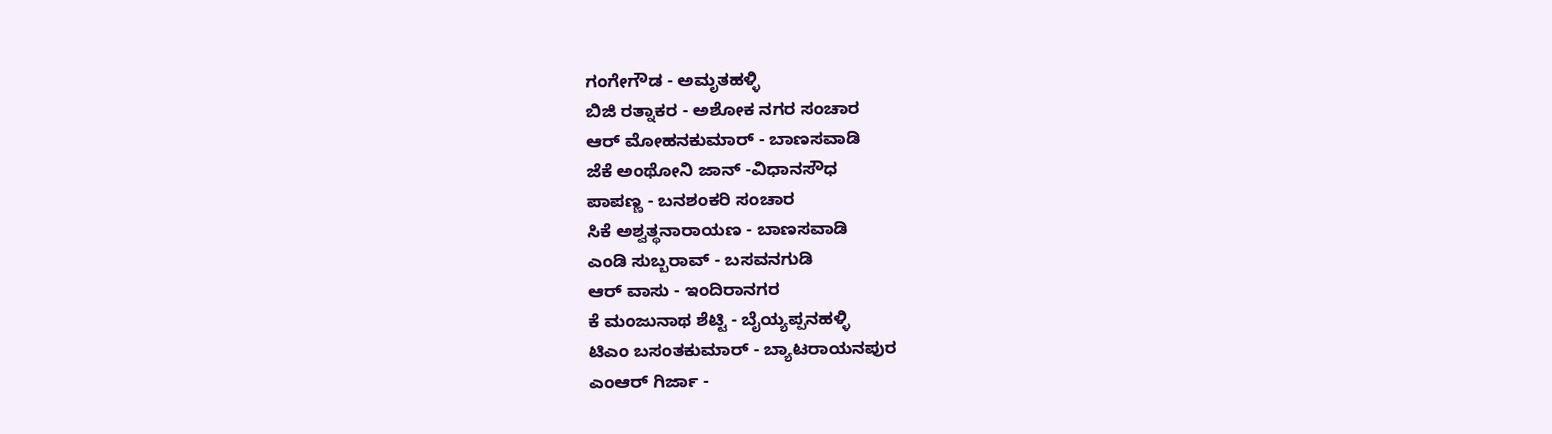ಗಂಗೇಗೌಡ - ಅಮೃತಹಳ್ಳಿ
ಬಿಜಿ ರತ್ನಾಕರ - ಅಶೋಕ ನಗರ ಸಂಚಾರ
ಆರ್ ಮೋಹನಕುಮಾರ್ - ಬಾಣಸವಾಡಿ
ಜೆಕೆ ಅಂಥೋನಿ ಜಾನ್ -ವಿಧಾನಸೌಧ
ಪಾಪಣ್ಣ - ಬನಶಂಕರಿ ಸಂಚಾರ
ಸಿಕೆ ಅಶ್ವತ್ಥನಾರಾಯಣ - ಬಾಣಸವಾಡಿ
ಎಂಡಿ ಸುಬ್ಬರಾವ್ - ಬಸವನಗುಡಿ
ಆರ್ ವಾಸು - ಇಂದಿರಾನಗರ
ಕೆ ಮಂಜುನಾಥ ಶೆಟ್ಟಿ - ಬೈಯ್ಯಪ್ಪನಹಳ್ಳಿ
ಟಿಎಂ ಬಸಂತಕುಮಾರ್ - ಬ್ಯಾಟರಾಯನಪುರ
ಎಂಆರ್ ಗಿರ್ಜಾ -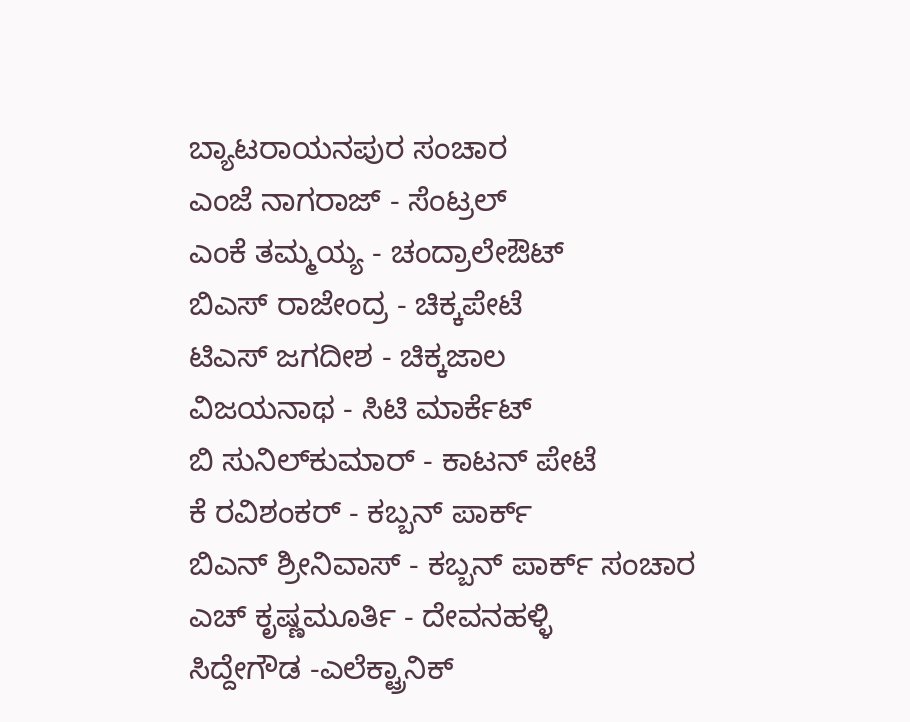ಬ್ಯಾಟರಾಯನಪುರ ಸಂಚಾರ
ಎಂಜೆ ನಾಗರಾಜ್ - ಸೆಂಟ್ರಲ್
ಎಂಕೆ ತಮ್ಮಯ್ಯ - ಚಂದ್ರಾಲೇಔಟ್
ಬಿಎಸ್ ರಾಜೇಂದ್ರ - ಚಿಕ್ಕಪೇಟೆ
ಟಿಎಸ್ ಜಗದೀಶ - ಚಿಕ್ಕಜಾಲ
ವಿಜಯನಾಥ - ಸಿಟಿ ಮಾರ್ಕೆಟ್
ಬಿ ಸುನಿಲ್‌ಕುಮಾರ್ - ಕಾಟನ್ ಪೇಟೆ
ಕೆ ರವಿಶಂಕರ್ - ಕಬ್ಬನ್ ಪಾರ್ಕ್
ಬಿಎನ್ ಶ್ರೀನಿವಾಸ್ - ಕಬ್ಬನ್ ಪಾರ್ಕ್ ಸಂಚಾರ
ಎಚ್ ಕೃಷ್ಣಮೂರ್ತಿ - ದೇವನಹಳ್ಳಿ
ಸಿದ್ದೇಗೌಡ -ಎಲೆಕ್ಟ್ರಾನಿಕ್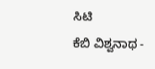ಸಿಟಿ
ಕೆಬಿ ವಿಶ್ವನಾಥ -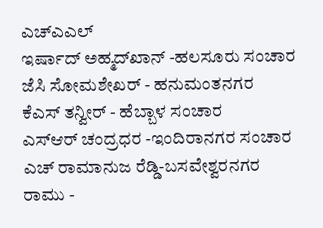ಎಚ್‌ಎಎಲ್
ಇರ್ಷಾದ್ ಅಹ್ಮದ್‌ಖಾನ್ -ಹಲಸೂರು ಸಂಚಾರ
ಜೆಸಿ ಸೋಮಶೇಖರ್ - ಹನುಮಂತನಗರ
ಕೆಎಸ್ ತನ್ವೀರ್ - ಹೆಬ್ಬಾಳ ಸಂಚಾರ
ಎಸ್ಆರ್ ಚಂದ್ರಧರ -ಇಂದಿರಾನಗರ ಸಂಚಾರ
ಎಚ್ ರಾಮಾನುಜ ರೆಡ್ಡಿ-ಬಸವೇಶ್ವರನಗರ
ರಾಮು -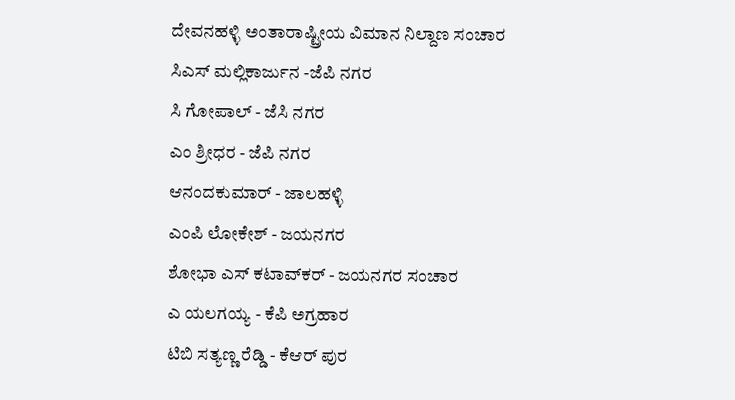ದೇವನಹಳ್ಳಿ ಅಂತಾರಾಷ್ಟ್ರೀಯ ವಿಮಾನ ನಿಲ್ದಾಣ ಸಂಚಾರ
ಸಿಎಸ್ ಮಲ್ಲಿಕಾರ್ಜುನ -ಜೆಪಿ ನಗರ
ಸಿ ಗೋಪಾಲ್ - ಜೆಸಿ ನಗರ
ಎಂ ಶ್ರೀಧರ - ಜೆಪಿ ನಗರ
ಆನಂದಕುಮಾರ್ - ಜಾಲಹಳ್ಳಿ
ಎಂಪಿ ಲೋಕೇಶ್ - ಜಯನಗರ
ಶೋಭಾ ಎಸ್ ಕಟಾವ್‌ಕರ್ - ಜಯನಗರ ಸಂಚಾರ
ಎ ಯಲಗಯ್ಯ - ಕೆಪಿ ಅಗ್ರಹಾರ
ಟಿಬಿ ಸತ್ಯಣ್ಣ ರೆಡ್ಡಿ - ಕೆಆರ್ ಪುರ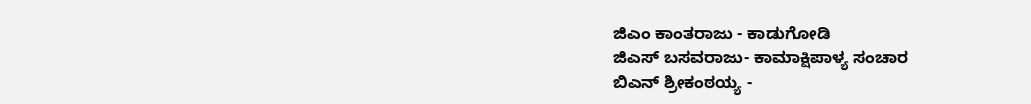ಜಿಎಂ ಕಾಂತರಾಜು - ಕಾಡುಗೋಡಿ
ಜಿಎಸ್ ಬಸವರಾಜು- ಕಾಮಾಕ್ಷಿಪಾಳ್ಯ ಸಂಚಾರ
ಬಿಎನ್ ಶ್ರೀಕಂಠಯ್ಯ -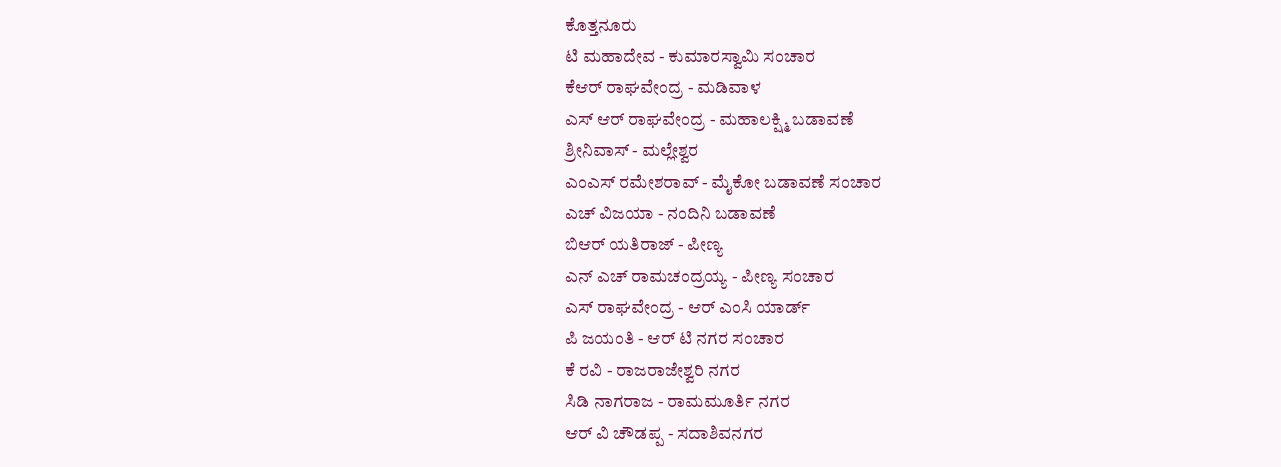ಕೊತ್ತನೂರು
ಟಿ ಮಹಾದೇವ - ಕುಮಾರಸ್ವಾಮಿ ಸಂಚಾರ
ಕೆಆರ್ ರಾಘವೇಂದ್ರ - ಮಡಿವಾಳ
ಎಸ್ ಆರ್ ರಾಘವೇಂದ್ರ - ಮಹಾಲಕ್ಷ್ಮಿ ಬಡಾವಣೆ
ಶ್ರೀನಿವಾಸ್ - ಮಲ್ಲೇಶ್ವರ
ಎಂಎಸ್ ರಮೇಶರಾವ್ - ಮೈಕೋ ಬಡಾವಣೆ ಸಂಚಾರ
ಎಚ್ ವಿಜಯಾ - ನಂದಿನಿ ಬಡಾವಣೆ
ಬಿಆರ್ ಯತಿರಾಜ್ - ಪೀಣ್ಯ
ಎನ್ ಎಚ್ ರಾಮಚಂದ್ರಯ್ಯ - ಪೀಣ್ಯ ಸಂಚಾರ
ಎಸ್ ರಾಘವೇಂದ್ರ - ಆರ್ ಎಂಸಿ ಯಾರ್ಡ್
ಪಿ ಜಯಂತಿ - ಆರ್ ಟಿ ನಗರ ಸಂಚಾರ
ಕೆ ರವಿ - ರಾಜರಾಜೇಶ್ವರಿ ನಗರ
ಸಿಡಿ ನಾಗರಾಜ - ರಾಮಮೂರ್ತಿ ನಗರ
ಆರ್ ವಿ ಚೌಡಪ್ಪ - ಸದಾಶಿವನಗರ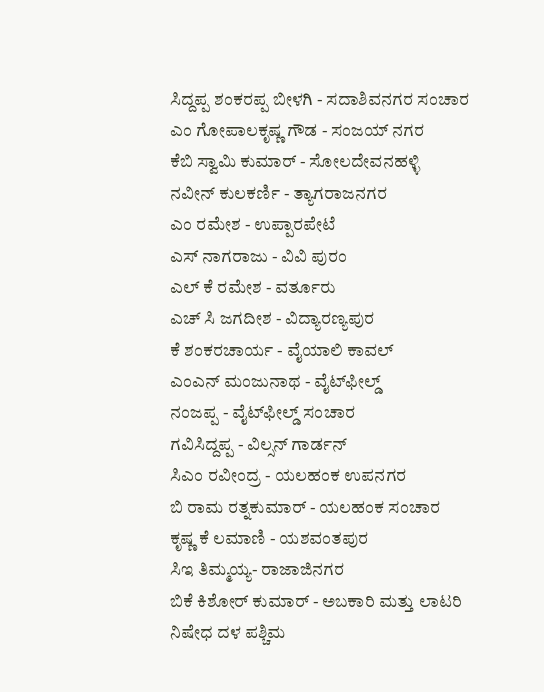ಸಿದ್ದಪ್ಪ ಶಂಕರಪ್ಪ ಬೀಳಗಿ - ಸದಾಶಿವನಗರ ಸಂಚಾರ
ಎಂ ಗೋಪಾಲಕೃಷ್ಣ ಗೌಡ - ಸಂಜಯ್ ನಗರ
ಕೆಬಿ ಸ್ವಾಮಿ ಕುಮಾರ್ - ಸೋಲದೇವನಹಳ್ಳಿ
ನವೀನ್ ಕುಲಕರ್ಣಿ - ತ್ಯಾಗರಾಜನಗರ
ಎಂ ರಮೇಶ - ಉಪ್ಪಾರಪೇಟೆ
ಎಸ್ ನಾಗರಾಜು - ವಿವಿ ಪುರಂ
ಎಲ್ ಕೆ ರಮೇಶ - ವರ್ತೂರು
ಎಚ್ ಸಿ ಜಗದೀಶ - ವಿದ್ಯಾರಣ್ಯಪುರ
ಕೆ ಶಂಕರಚಾರ್ಯ - ವೈಯಾಲಿ ಕಾವಲ್
ಎಂಎನ್ ಮಂಜುನಾಥ - ವೈಟ್‌ಫೀಲ್ಡ್
ನಂಜಪ್ಪ - ವೈಟ್‌ಫೀಲ್ಡ್ ಸಂಚಾರ
ಗವಿಸಿದ್ದಪ್ಪ - ವಿಲ್ಸನ್ ಗಾರ್ಡನ್
ಸಿಎಂ ರವೀಂದ್ರ - ಯಲಹಂಕ ಉಪನಗರ
ಬಿ ರಾಮ ರತ್ನಕುಮಾರ್ - ಯಲಹಂಕ ಸಂಚಾರ
ಕೃಷ್ಣ ಕೆ ಲಮಾಣಿ - ಯಶವಂತಪುರ
ಸಿಇ ತಿಮ್ಮಯ್ಯ- ರಾಜಾಜಿನಗರ
ಬಿಕೆ ಕಿಶೋರ್ ಕುಮಾರ್ - ಅಬಕಾರಿ ಮತ್ತು ಲಾಟರಿ ನಿಷೇಧ ದಳ ಪಶ್ಚಿಮ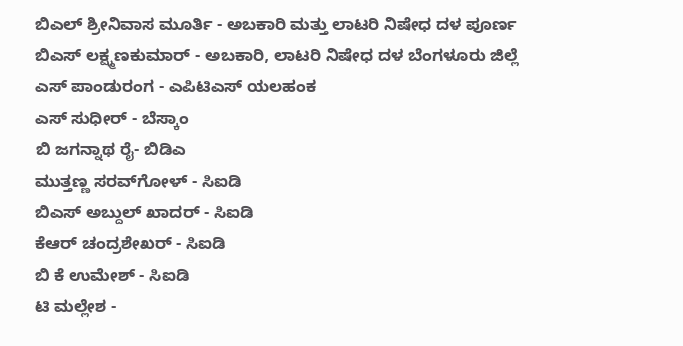ಬಿಎಲ್ ಶ್ರೀನಿವಾಸ ಮೂರ್ತಿ - ಅಬಕಾರಿ ಮತ್ತು ಲಾಟರಿ ನಿಷೇಧ ದಳ ಪೂರ್ಣ
ಬಿಎಸ್ ಲಕ್ಷ್ಮಣಕುಮಾರ್ - ಅಬಕಾರಿ, ಲಾಟರಿ ನಿಷೇಧ ದಳ ಬೆಂಗಳೂರು ಜಿಲ್ಲೆ
ಎಸ್ ಪಾಂಡುರಂಗ - ಎಪಿಟಿಎಸ್ ಯಲಹಂಕ
ಎಸ್ ಸುಧೀರ್ - ಬೆಸ್ಕಾಂ
ಬಿ ಜಗನ್ನಾಥ ರೈ- ಬಿಡಿಎ
ಮುತ್ತಣ್ಣ ಸರವ್‌ಗೋಳ್ - ಸಿಐಡಿ
ಬಿಎಸ್ ಅಬ್ದುಲ್ ಖಾದರ್ - ಸಿಐಡಿ
ಕೆಆರ್ ಚಂದ್ರಶೇಖರ್ - ಸಿಐಡಿ
ಬಿ ಕೆ ಉಮೇಶ್ - ಸಿಐಡಿ
ಟಿ ಮಲ್ಲೇಶ -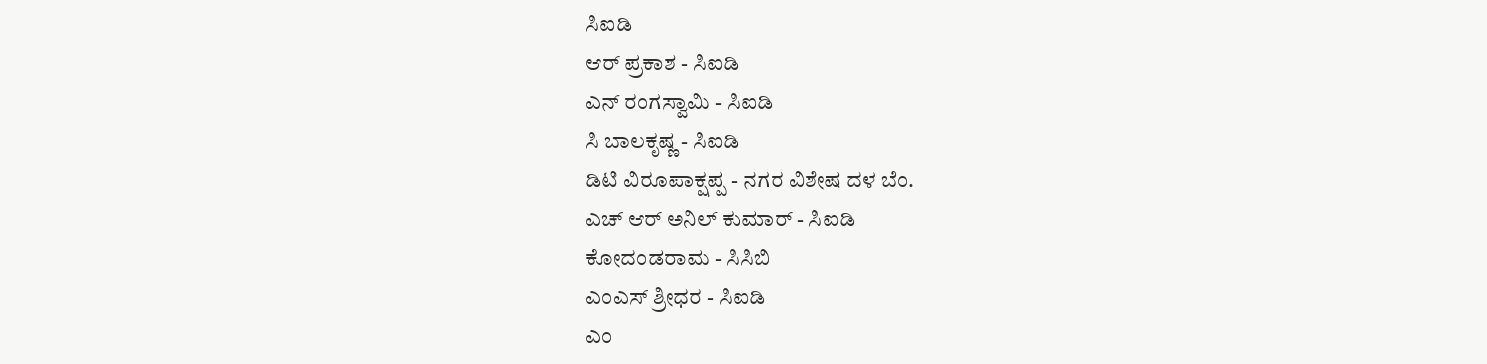ಸಿಐಡಿ
ಆರ್ ಪ್ರಕಾಶ - ಸಿಐಡಿ
ಎನ್ ರಂಗಸ್ವಾಮಿ - ಸಿಐಡಿ
ಸಿ ಬಾಲಕೃಷ್ಣ - ಸಿಐಡಿ
ಡಿಟಿ ವಿರೂಪಾಕ್ಷಪ್ಪ - ನಗರ ವಿಶೇಷ ದಳ ಬೆಂ.
ಎಚ್ ಆರ್ ಅನಿಲ್ ಕುಮಾರ್ - ಸಿಐಡಿ
ಕೋದಂಡರಾಮ - ಸಿಸಿಬಿ
ಎಂಎಸ್ ಶ್ರೀಧರ - ಸಿಐಡಿ
ಎಂ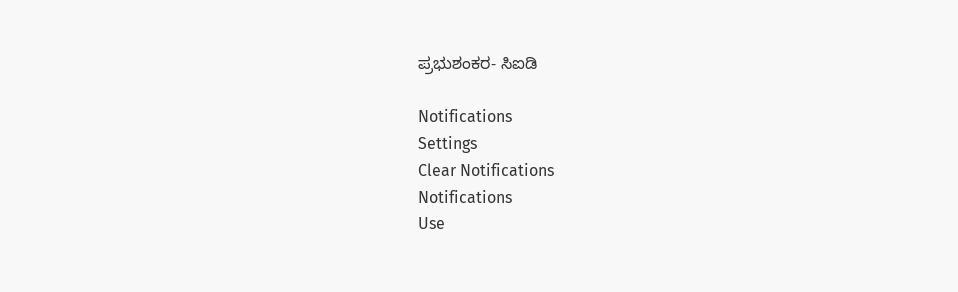ಪ್ರಭುಶಂಕರ- ಸಿಐಡಿ

Notifications
Settings
Clear Notifications
Notifications
Use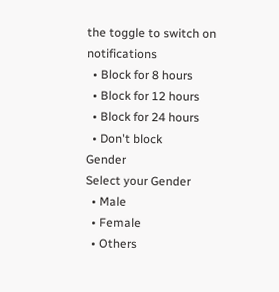the toggle to switch on notifications
  • Block for 8 hours
  • Block for 12 hours
  • Block for 24 hours
  • Don't block
Gender
Select your Gender
  • Male
  • Female
  • Others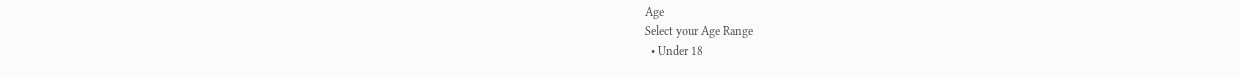Age
Select your Age Range
  • Under 18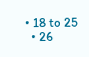• 18 to 25
  • 26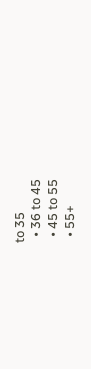to 35
  • 36 to 45
  • 45 to 55
  • 55+